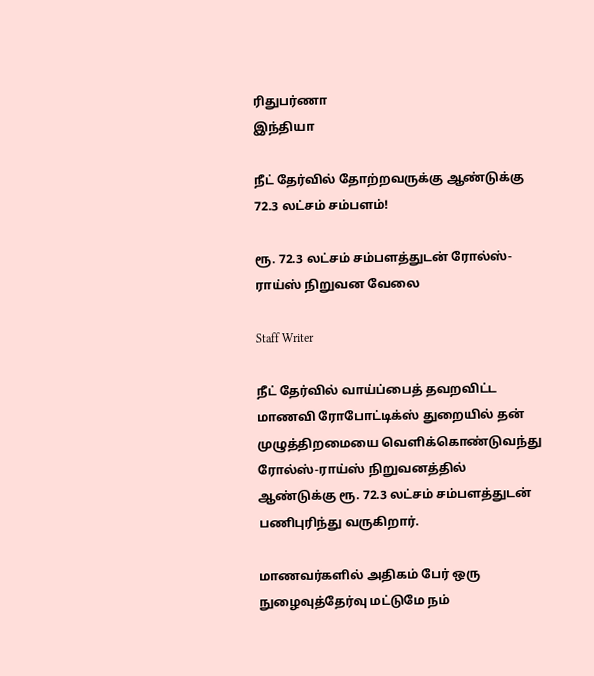ரிதுபர்ணா
இந்தியா

நீட் தேர்வில் தோற்றவருக்கு ஆண்டுக்கு 72.3 லட்சம் சம்பளம்!

ரூ. 72.3 லட்சம் சம்பளத்துடன் ரோல்ஸ்-ராய்ஸ் நிறுவன வேலை

Staff Writer

நீட் தேர்வில் வாய்ப்பைத் தவறவிட்ட மாணவி ரோபோட்டிக்ஸ் துறையில் தன் முழுத்திறமையை வெளிக்கொண்டுவந்து ரோல்ஸ்-ராய்ஸ் நிறுவனத்தில் ஆண்டுக்கு ரூ. 72.3 லட்சம் சம்பளத்துடன் பணிபுரிந்து வருகிறார்.

மாணவர்களில் அதிகம் பேர் ஒரு நுழைவுத்தேர்வு மட்டுமே நம்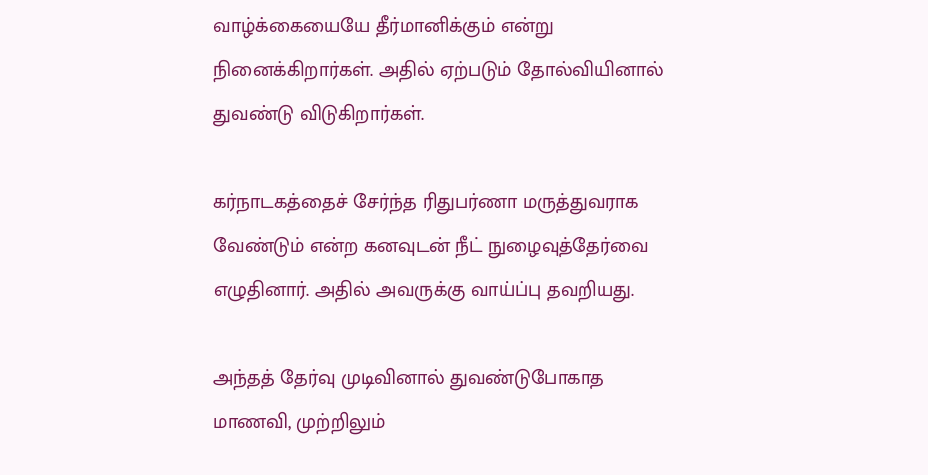வாழ்க்கையையே தீர்மானிக்கும் என்று நினைக்கிறார்கள். அதில் ஏற்படும் தோல்வியினால் துவண்டு விடுகிறார்கள்.

கர்நாடகத்தைச் சேர்ந்த ரிதுபர்ணா மருத்துவராக வேண்டும் என்ற கனவுடன் நீட் நுழைவுத்தேர்வை எழுதினார். அதில் அவருக்கு வாய்ப்பு தவறியது.

அந்தத் தேர்வு முடிவினால் துவண்டுபோகாத மாணவி, முற்றிலும்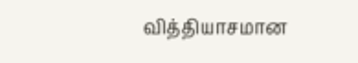வித்தியாசமான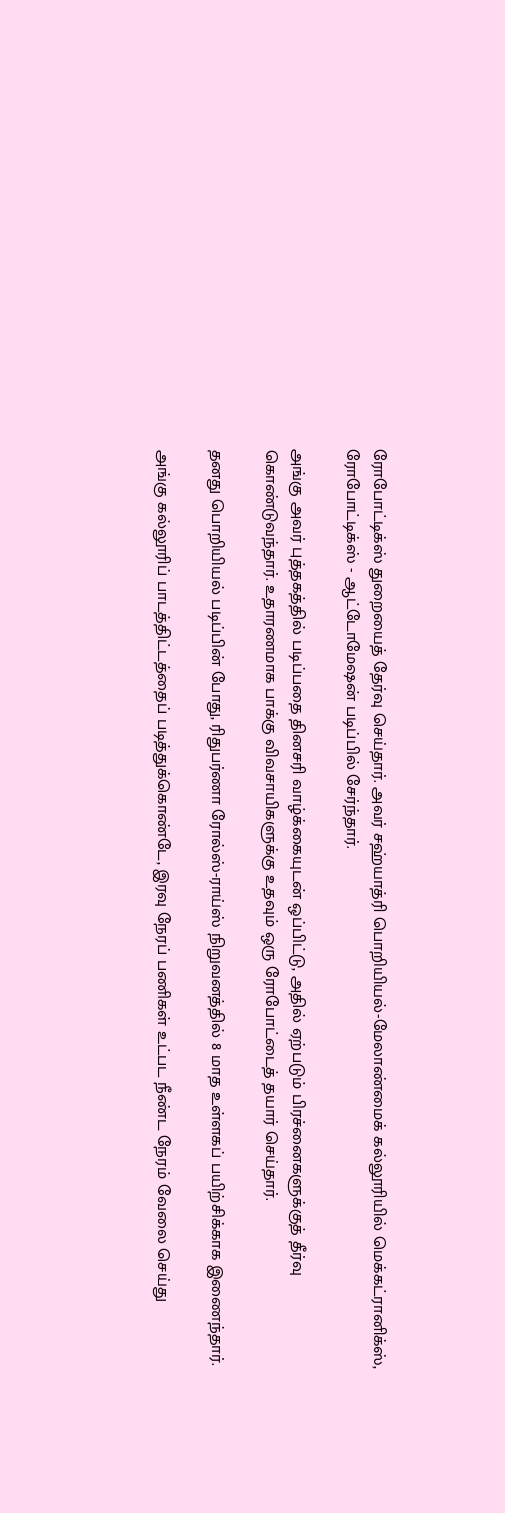ரோபோட்டிக்ஸ் துறையைத் தேர்வு செய்தார். அவர் சஹ்யாத்ரி பொறியியல்-மேலாண்மைக் கல்லூரியில் மெக்கட்ரானிக்ஸ், ரோபோட்டிக்ஸ் - ஆட்டோமேஷன் படிப்பில் சேர்ந்தார்.

அங்கு அவர் புத்தகத்தில் படிப்பதை தினசரி வாழ்க்கையுடன் ஒப்பிட்டு, அதில் ஏற்படும் பிரச்னைகளுக்குத் தீர்வு கொண்டுவந்தார். உதாரணமாக பாக்கு விவசாயிகளுக்கு உதவும் ஒரு ரோபோட்டைத் தயார் செய்தார்.

தனது பொறியியல் படிப்பின் போது, ரிதுபர்ணா ரோல்ஸ்-ராய்ஸ் நிறுவனத்தில் 8 மாத உள்ளகப் பயிற்சிக்காக இணைந்தார்.

அங்கு கல்லூரிப் பாடத்திட்டத்தைப் படித்துக்கொண்டே, இரவு நேரப் பணிகள் உட்பட நீண்ட நேரம் வேலை செய்து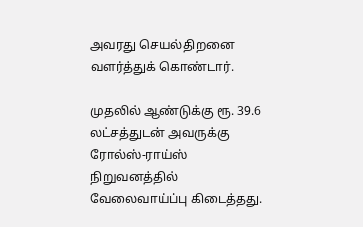அவரது செயல்திறனை வளர்த்துக் கொண்டார்.

முதலில் ஆண்டுக்கு ரூ. 39.6 லட்சத்துடன் அவருக்கு ரோல்ஸ்-ராய்ஸ் நிறுவனத்தில் வேலைவாய்ப்பு கிடைத்தது.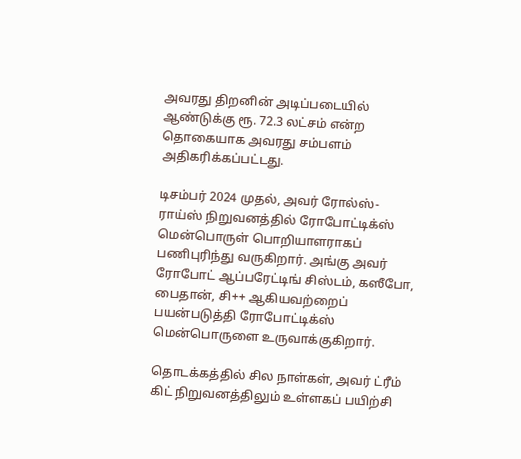அவரது திறனின் அடிப்படையில் ஆண்டுக்கு ரூ. 72.3 லட்சம் என்ற தொகையாக அவரது சம்பளம் அதிகரிக்கப்பட்டது.

டிசம்பர் 2024 முதல், அவர் ரோல்ஸ்-ராய்ஸ் நிறுவனத்தில் ரோபோட்டிக்ஸ் மென்பொருள் பொறியாளராகப் பணிபுரிந்து வருகிறார். அங்கு அவர் ரோபோட் ஆப்பரேட்டிங் சிஸ்டம், கஸீபோ, பைதான், சி++ ஆகியவற்றைப் பயன்படுத்தி ரோபோட்டிக்ஸ் மென்பொருளை உருவாக்குகிறார்.

தொடக்கத்தில் சில நாள்கள், அவர் ட்ரீம் கிட் நிறுவனத்திலும் உள்ளகப் பயிற்சி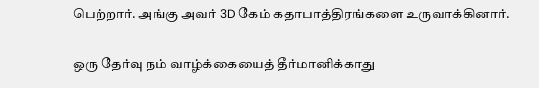பெற்றார். அங்கு அவர் 3D கேம் கதாபாத்திரங்களை உருவாக்கினார்.

ஒரு தேர்வு நம் வாழ்க்கையைத் தீர்மானிக்காது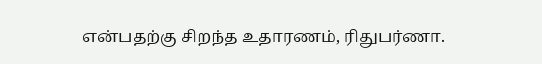என்பதற்கு சிறந்த உதாரணம், ரிதுபர்ணா.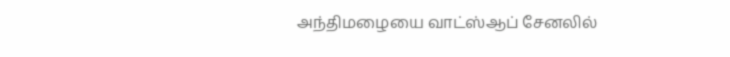அந்திமழையை வாட்ஸ்ஆப் சேனலில்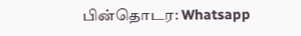பின்தொடர: Whatsapp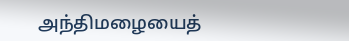அந்திமழையைத்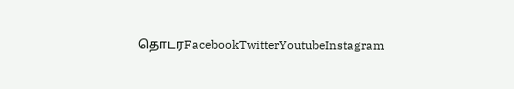தொடரFacebookTwitterYoutubeInstagram